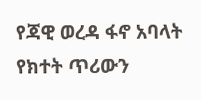የጃዊ ወረዳ ፋኖ አባላት የክተት ጥሪውን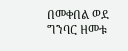በመቀበል ወደ ግንባር ዘመቱ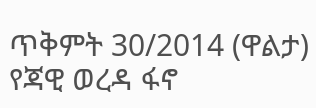ጥቅምት 30/2014 (ዋልታ) የጃዊ ወረዳ ፋኖ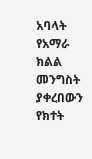አባላት የአማራ ክልል መንግስት ያቀረበውን የክተት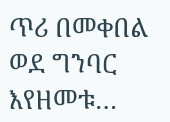ጥሪ በመቀበል ወደ ግንባር እየዘመቱ…